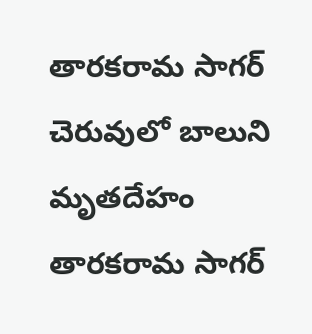తారకరామ సాగర్ చెరువులో బాలుని మృతదేహం
తారకరామ సాగర్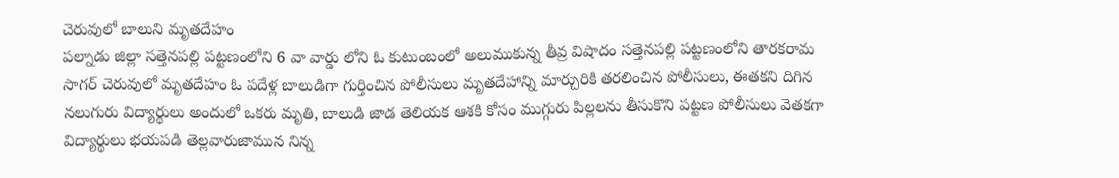చెరువులో బాలుని మృతదేహం
పల్నాడు జిల్లా సత్తెనపల్లి పట్టణంలోని 6 వా వార్డు లోని ఓ కుటుంబంలో అలుముకున్న తీవ్ర విషాదం సత్తెనపల్లి పట్టణంలోని తారకరామ సాగర్ చెరువులో మృతదేహం ఓ పదేళ్ల బాలుడిగా గుర్తించిన పోలీసులు మృతదేహాన్ని మార్చురికి తరలించిన పోలీసులు, ఈతకని దిగిన నలుగురు విద్యార్థులు అందులో ఒకరు మృతి, బాలుడి జాడ తెలియక ఆశకి కోసం ముగ్గురు పిల్లలను తీసుకొని పట్టణ పోలీసులు వెతకగా విద్యార్థులు భయపడి తెల్లవారుజామున నిన్న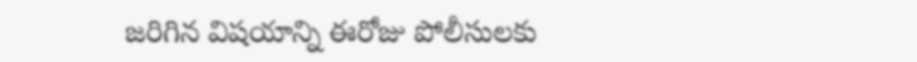జరిగిన విషయాన్ని ఈరోజు పోలీసులకు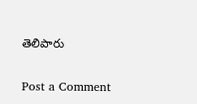తెలిపారు

Post a Comment